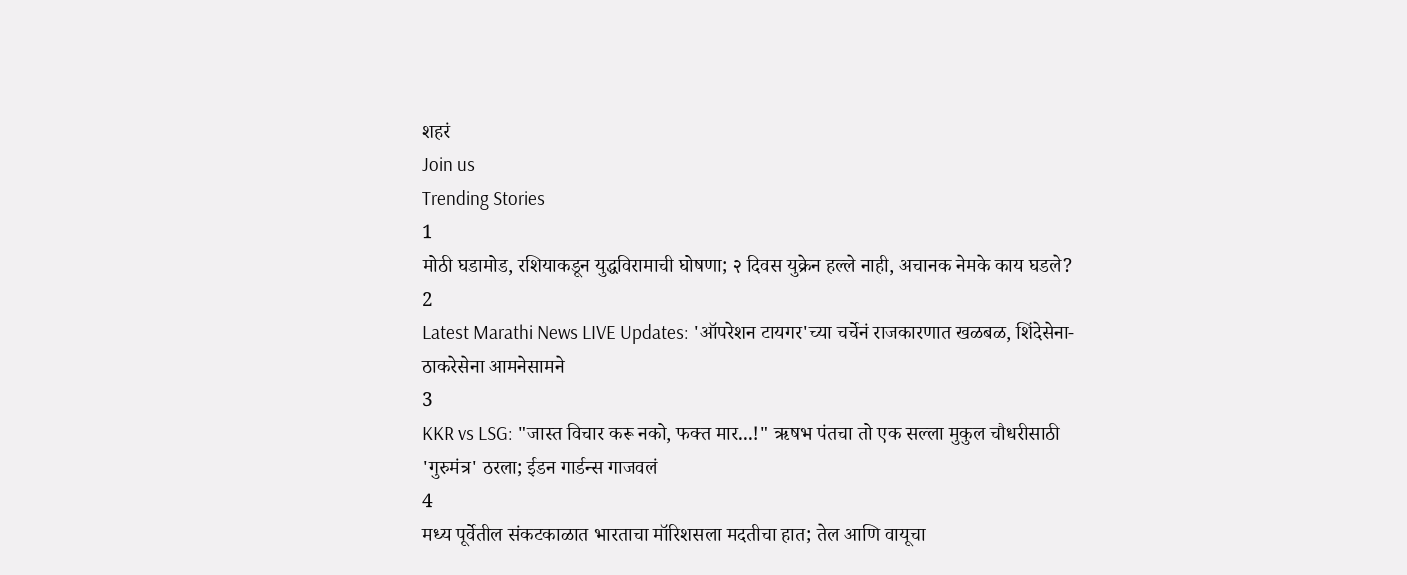शहरं
Join us
Trending Stories
1
मोठी घडामोड, रशियाकडून युद्धविरामाची घोषणा; २ दिवस युक्रेन हल्ले नाही, अचानक नेमके काय घडले?
2
Latest Marathi News LIVE Updates: 'ऑपरेशन टायगर'च्या चर्चेनं राजकारणात खळबळ, शिंदेसेना-ठाकरेसेना आमनेसामने
3
KKR vs LSG: "जास्त विचार करू नको, फक्त मार...!" ऋषभ पंतचा तो एक सल्ला मुकुल चौधरीसाठी 'गुरुमंत्र' ठरला; ईडन गार्डन्स गाजवलं
4
मध्य पूर्वेतील संकटकाळात भारताचा मॉरिशसला मदतीचा हात; तेल आणि वायूचा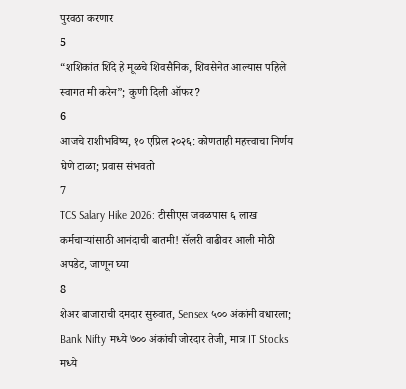पुरवठा करणार
5
“शशिकांत शिंदे हे मूळचे शिवसैनिक, शिवसेनेत आल्यास पहिले स्वागत मी करेन”; कुणी दिली ऑफर?
6
आजचे राशीभविष्य, १० एप्रिल २०२६: कोणताही महत्त्वाचा निर्णय घेणे टाळा; प्रवास संभवतो
7
TCS Salary Hike 2026: टीसीएस जवळपास ६ लाख कर्मचाऱ्यांसाठी आनंदाची बातमी! सॅलरी वाढीवर आली मोठी अपडेट, जाणून घ्या
8
शेअर बाजाराची दमदार सुरुवात, Sensex ५०० अंकांनी वधारला; Bank Nifty मध्ये ७०० अंकांची जोरदार तेजी, मात्र IT Stocks मध्ये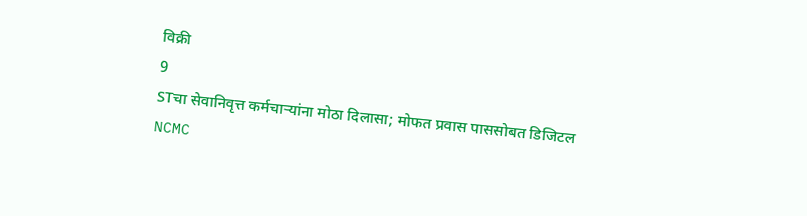विक्री
9
STचा सेवानिवृत्त कर्मचाऱ्यांना मोठा दिलासा; मोफत प्रवास पाससोबत डिजिटल NCMC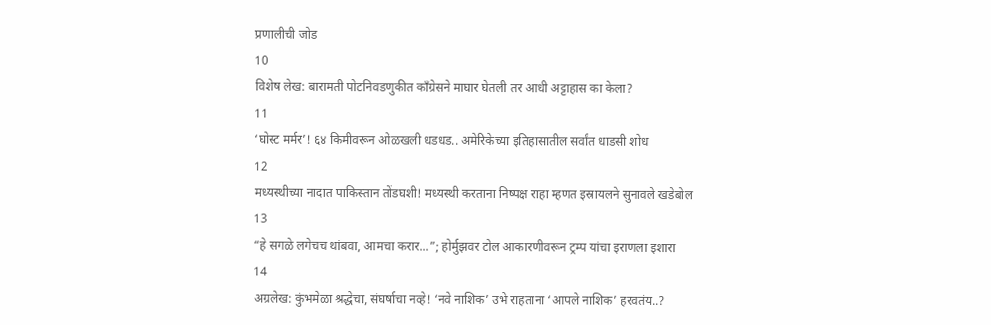प्रणालीची जोड
10
विशेष लेख: बारामती पोटनिवडणुकीत काँग्रेसने माघार घेतली तर आधी अट्टाहास का केला?
11
‘घोस्ट मर्मर’! ६४ किमीवरून ओळखली धडधड.. अमेरिकेच्या इतिहासातील सर्वांत धाडसी शोध
12
मध्यस्थीच्या नादात पाकिस्तान तोंडघशी! मध्यस्थी करताना निष्पक्ष राहा म्हणत इस्रायलने सुनावले खडेबोल
13
“हे सगळे लगेचच थांबवा, आमचा करार...”; होर्मुझवर टोल आकारणीवरून ट्रम्प यांचा इराणला इशारा
14
अग्रलेख: कुंभमेळा श्रद्धेचा, संघर्षाचा नव्हे! ‘नवे नाशिक’ उभे राहताना ‘आपले नाशिक’ हरवतंय..?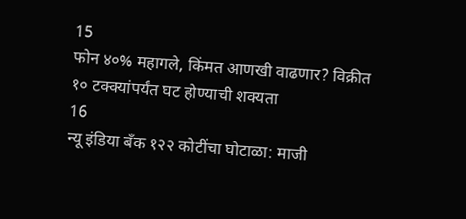15
फोन ४०% महागले, किंमत आणखी वाढणार? विक्रीत १० टक्क्यांपर्यंत घट होण्याची शक्यता
16
न्यू इंडिया बँक १२२ कोटींचा घोटाळा: माजी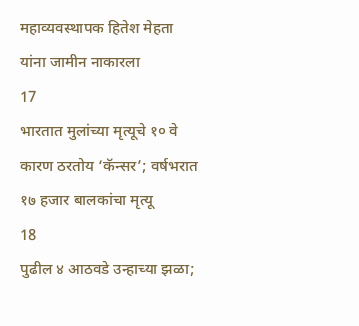महाव्यवस्थापक हितेश मेहता यांना जामीन नाकारला
17
भारतात मुलांच्या मृत्यूचे १० वे कारण ठरतोय ‘कॅन्सर’; वर्षभरात १७ हजार बालकांचा मृत्यू
18
पुढील ४ आठवडे उन्हाच्या झळा;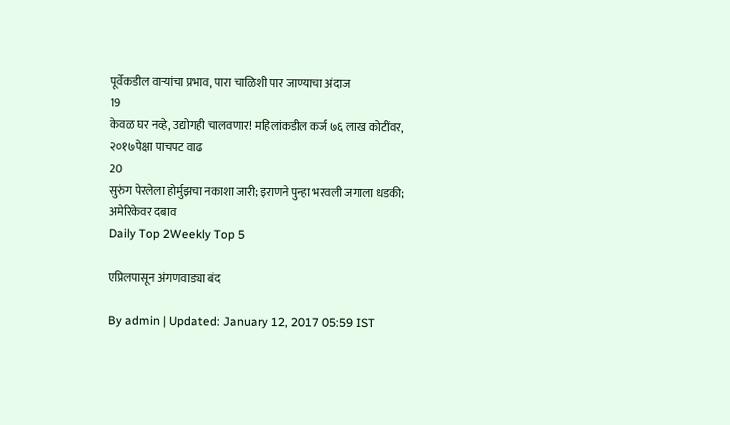पूर्वेकडील वाऱ्यांचा प्रभाव, पारा चाळिशी पार जाण्याचा अंदाज
19
केवळ घर नव्हे, उद्योगही चालवणार! महिलांकडील कर्ज ७६ लाख कोटींवर, २०१७पेक्षा पाचपट वाढ
20
सुरुंग पेरलेला होर्मुझचा नकाशा जारी; इराणने पुन्हा भरवली जगाला धडकी; अमेरिकेवर दबाव
Daily Top 2Weekly Top 5

एप्रिलपासून अंगणवाड्या बंद

By admin | Updated: January 12, 2017 05:59 IST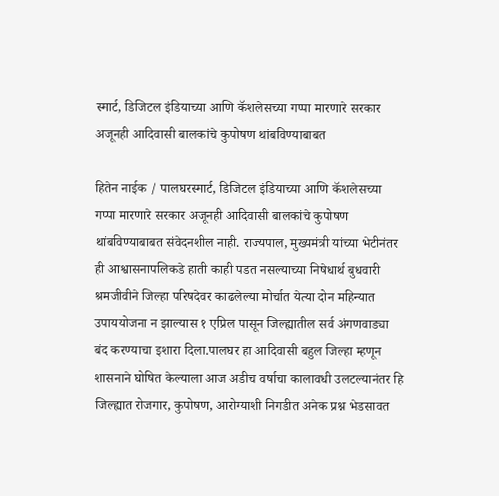स्मार्ट, डिजिटल इंडियाच्या आणि कॅशलेसच्या गप्पा मारणारे सरकार अजूनही आदिवासी बालकांचे कुपोषण थांबविण्याबाबत

हितेन नाईक / पालघरस्मार्ट, डिजिटल इंडियाच्या आणि कॅशलेसच्या गप्पा मारणारे सरकार अजूनही आदिवासी बालकांचे कुपोषण थांबविण्याबाबत संवेदनशील नाही. राज्यपाल, मुख्यमंत्री यांच्या भेटीनंतर ही आश्वासनापलिकडे हाती काही पडत नसल्याच्या निषेधार्थ बुधवारी श्रमजीवीने जिल्हा परिषदेवर काढलेल्या मोर्चात येत्या दोन महिन्यात उपाययोजना न झाल्यास १ एप्रिल पासून जिल्ह्यातील सर्व अंगणवाड्या बंद करण्याचा इशारा दिला.पालघर हा आदिवासी बहुल जिल्हा म्हणून शासनाने घोषित केल्याला आज अडीच वर्षाचा कालावधी उलटल्यानंतर हि जिल्ह्यात रोजगार, कुपोषण, आरोग्याशी निगडीत अनेक प्रश्न भेडसावत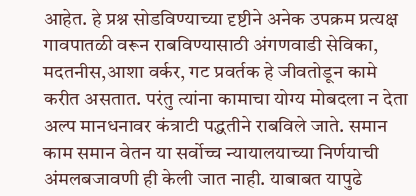आहेत. हे प्रश्न सोडविण्याच्या दृष्टीने अनेक उपक्रम प्रत्यक्ष गावपातळी वरून राबविण्यासाठी अंगणवाडी सेविका, मदतनीस,आशा वर्कर, गट प्रवर्तक हे जीवतोडून कामे करीत असतात. परंतु त्यांना कामाचा योग्य मोबदला न देता अल्प मानधनावर कंत्राटी पद्धतीने राबविले जाते. समान काम समान वेतन या सर्वोच्च न्यायालयाच्या निर्णयाची अंमलबजावणी ही केली जात नाही. याबाबत यापुढे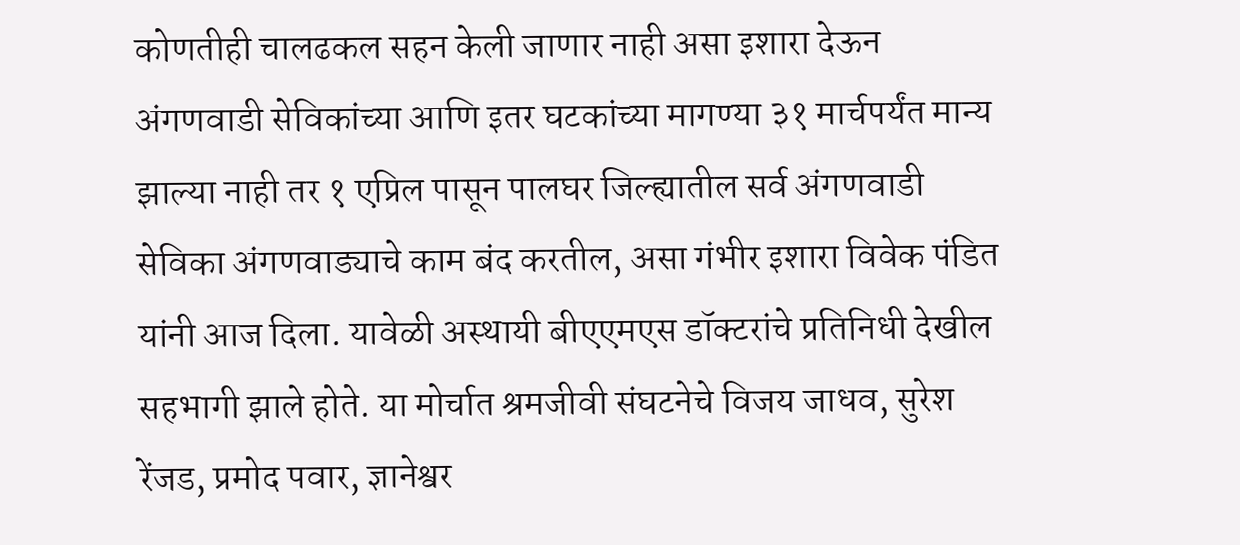कोणतीही चालढकल सहन केली जाणार नाही असा इशारा देऊन अंगणवाडी सेविकांच्या आणि इतर घटकांच्या मागण्या ३१ मार्चपर्यंत मान्य झाल्या नाही तर १ एप्रिल पासून पालघर जिल्ह्यातील सर्व अंगणवाडी सेविका अंगणवाड्याचे काम बंद करतील, असा गंभीर इशारा विवेक पंडित यांनी आज दिला. यावेळी अस्थायी बीएएमएस डॉक्टरांचे प्रतिनिधी देखील सहभागी झाले होते. या मोर्चात श्रमजीवी संघटनेचे विजय जाधव, सुरेश रेंजड, प्रमोद पवार, ज्ञानेश्वर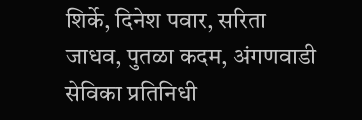शिर्के, दिनेश पवार, सरिता जाधव, पुतळा कदम, अंगणवाडी सेविका प्रतिनिधी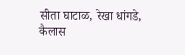सीता घाटाळ, रेखा धांगडे, कैलास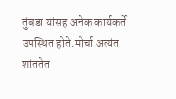तुंबडा यांसह अनेक कार्यकर्ते उपस्थित होते.मोर्चा अत्यंत शांततेत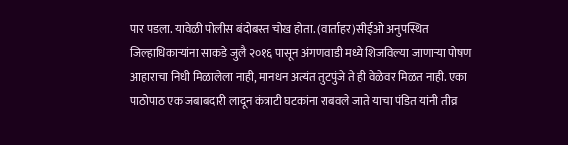पार पडला. यावेळी पोलीस बंदोबस्त चोख होता. (वार्ताहर)सीईओ अनुपस्थित जिल्हाधिकाऱ्यांना साकडे जुलै २०१६ पासून अंगणवाडी मध्ये शिजविल्या जाणाऱ्या पोषण आहाराचा निधी मिळालेला नाही, मानधन अत्यंत तुटपुंजे ते ही वेळेवर मिळत नाही. एका पाठोपाठ एक जबाबदारी लादून कंत्राटी घटकांना राबवले जाते याचा पंडित यांनी तीव्र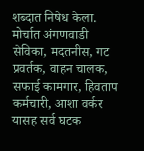शब्दात निषेध केला. मोर्चात अंगणवाडी सेविका, मदतनीस, गट प्रवर्तक, वाहन चालक, सफाई कामगार, हिवताप कर्मचारी, आशा वर्कर यासह सर्व घटक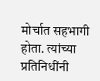मोर्चात सहभागी होता. त्यांच्या प्रतिनिधींनी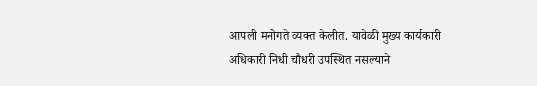आपली मनोगते व्यक्त केलीत. यावेळी मुख्य कार्यकारी अधिकारी निधी चौधरी उपस्थित नसल्याने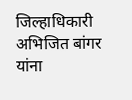जिल्हाधिकारी अभिजित बांगर यांना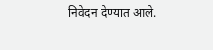निवेदन देण्यात आले.